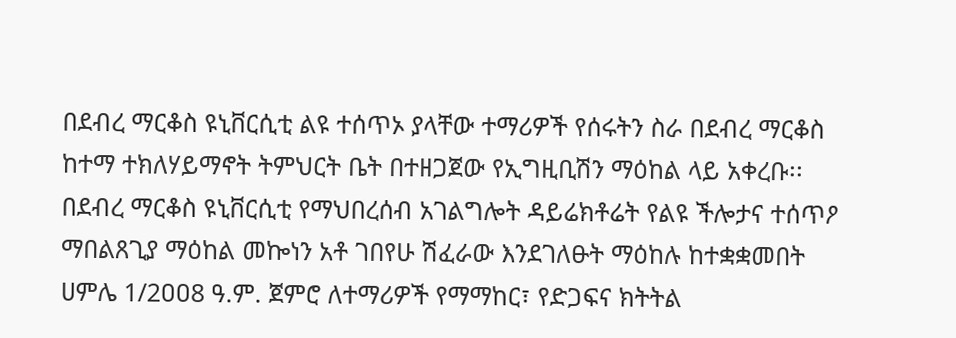በደብረ ማርቆስ ዩኒቨርሲቲ ልዩ ተሰጥኦ ያላቸው ተማሪዎች የሰሩትን ስራ በደብረ ማርቆስ ከተማ ተክለሃይማኖት ትምህርት ቤት በተዘጋጀው የኢግዚቢሽን ማዕከል ላይ አቀረቡ፡፡
በደብረ ማርቆስ ዩኒቨርሲቲ የማህበረሰብ አገልግሎት ዳይሬክቶሬት የልዩ ችሎታና ተሰጥዖ ማበልጸጊያ ማዕከል መኰነን አቶ ገበየሁ ሽፈራው እንደገለፁት ማዕከሉ ከተቋቋመበት ሀምሌ 1/2ዐዐ8 ዓ.ም. ጀምሮ ለተማሪዎች የማማከር፣ የድጋፍና ክትትል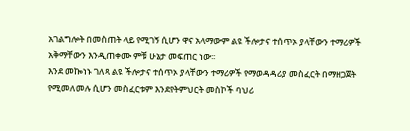አገልግሎት በመስጠት ላይ የሚገኝ ሲሆን ዋና አላማውም ልዩ ችሎታና ተሰጥኦ ያላቸውን ተማሪዎች አቅማቸውን እንዲጠቀሙ ምቹ ሁኔታ መፍጠር ነው፡፡
እንደ መኰነኑ ገለጻ ልዩ ችሎታና ተሰጥኦ ያላቸውን ተማሪዎች የማወዳዳሪያ መስፈርት በማዘጋጀት የሚመለመሉ ሲሆን መስፈርቱም እንደየትምህርት መስኮች ባህሪ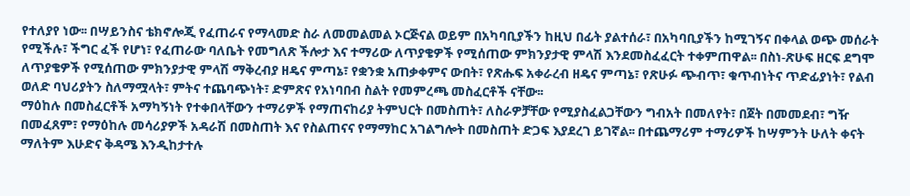የተለያየ ነው፡፡ በሣይንስና ቴክኖሎጂ የፈጠራና የማላመድ ስራ ለመመልመል ኦርጅናል ወይም በአካባቢያችን ከዚህ በፊት ያልተሰራ፣ በአካባቢያችን ከሚገኝና በቀላል ወጭ መሰራት የሚችሉ፣ ችግር ፈች የሆነ፣ የፈጠራው ባለቤት የመግለጽ ችሎታ እና ተማሪው ለጥያቄዎች የሚሰጠው ምክንያታዊ ምላሽ እንደመስፈፈርት ተቀምጠዋል፡፡ በስነ-ጽሁፍ ዘርፍ ደግሞ ለጥያቄዎች የሚሰጠው ምክንያታዊ ምላሽ ማቅረብያ ዘዴና ምጣኔ፣ የቋንቋ አጠቃቀምና ውበት፣ የጽሑፍ አቀራረብ ዘዴና ምጣኔ፣ የጽሁፉ ጭብጥ፣ ቁጥብነትና ጥድፊያነት፣ የልብ ወለድ ባህሪያትን ስለማሟላት፣ ምትና ተጨባጭነት፣ ድምጽና የአነባበብ ስልት የመምረጫ መስፈርቶች ናቸው፡፡
ማዕከሉ በመስፈርቶች አማካኝነት የተቀበላቸውን ተማሪዎች የማጠናከሪያ ትምህርት በመስጠት፣ ለስራዎቻቸው የሚያስፈልጋቸውን ግብአት በመለየት፣ በጀት በመመደብ፣ ግዥ በመፈጸም፣ የማዕከሉ መሳሪያዎች አዳራሽ በመስጠት እና የስልጠናና የማማከር አገልግሎት በመስጠት ድጋፍ እያደረገ ይገኛል፡፡ በተጨማሪም ተማሪዎች ከሣምንት ሁለት ቀናት ማለትም እሁድና ቅዳሜ እንዲከታተሉ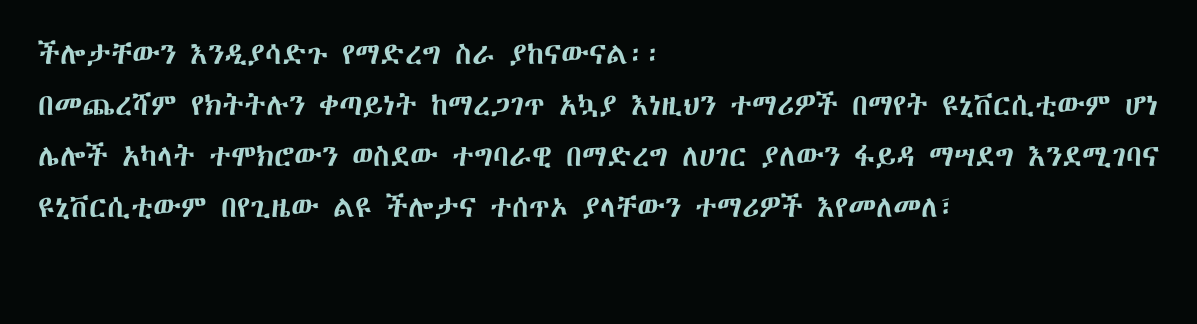ችሎታቸውን እንዲያሳድጉ የማድረግ ስራ ያከናውናል፡፡
በመጨረሻም የክትትሉን ቀጣይነት ከማረጋገጥ አኳያ እነዚህን ተማሪዎች በማየት ዩኒቨርሲቲውም ሆነ ሌሎች አካላት ተሞክሮውን ወስደው ተግባራዊ በማድረግ ለሀገር ያለውን ፋይዳ ማሣደግ እንደሚገባና ዩኒቨርሲቲውም በየጊዜው ልዩ ችሎታና ተሰጥኦ ያላቸውን ተማሪዎች እየመለመለ፣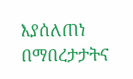እያሰለጠነ በማበረታታትና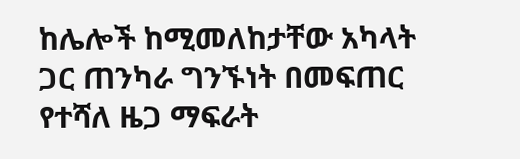ከሌሎች ከሚመለከታቸው አካላት ጋር ጠንካራ ግንኙነት በመፍጠር የተሻለ ዜጋ ማፍራት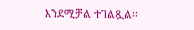እንደሚቻል ተገልጿል፡፡